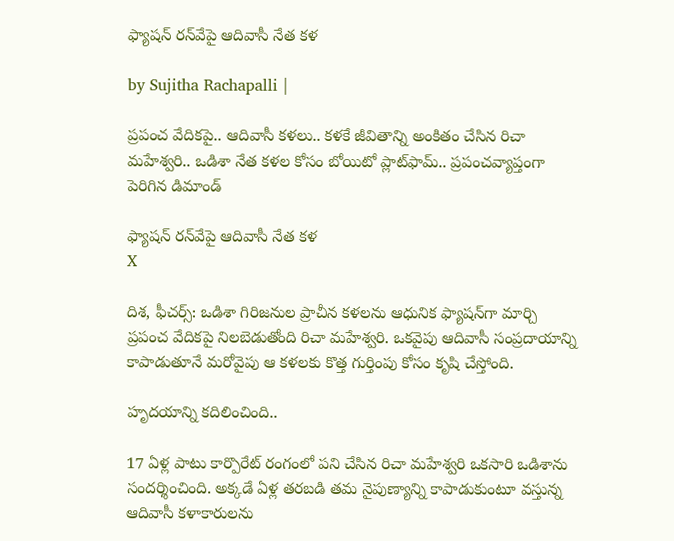ఫ్యాషన్ రన్‌వేపై ఆదివాసీ నేత కళ

by Sujitha Rachapalli |

ప్రపంచ వేదికపై.. ఆదివాసీ కళలు.. కళకే జీవితాన్ని అంకితం చేసిన రిచా మహేశ్వరి.. ఒడిశా నేత కళల కోసం బోయిటో ప్లాట్‌ఫామ్.. ప్రపంచవ్యాప్తంగా పెరిగిన డిమాండ్

ఫ్యాషన్ రన్‌వేపై ఆదివాసీ నేత కళ
X

దిశ, ఫీచర్స్: ఒడిశా గిరిజనుల ప్రాచీన కళలను ఆధునిక ఫ్యాషన్‌గా మార్చి ప్రపంచ వేదికపై నిలబెడుతోంది రిచా మహేశ్వరి. ఒకవైపు ఆదివాసీ సంప్రదాయాన్ని కాపాడుతూనే మరోవైపు ఆ కళలకు కొత్త గుర్తింపు కోసం కృషి చేస్తోంది.

హృదయాన్ని కదిలించింది..

17 ఏళ్ల పాటు కార్పొరేట్ రంగంలో పని చేసిన రిచా మహేశ్వరి ఒకసారి ఒడిశాను సందర్శించింది. అక్కడే ఏళ్ల తరబడి తమ నైపుణ్యాన్ని కాపాడుకుంటూ వస్తున్న ఆదివాసీ కళాకారులను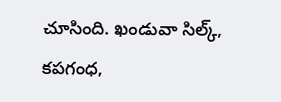చూసింది. ఖండువా సిల్క్, కపగంధ,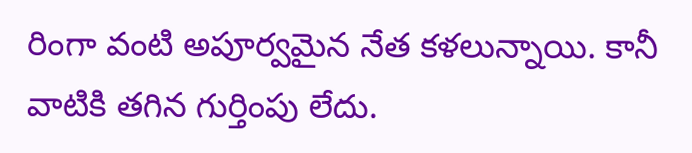రింగా వంటి అపూర్వమైన నేత కళలున్నాయి. కానీ వాటికి తగిన గుర్తింపు లేదు.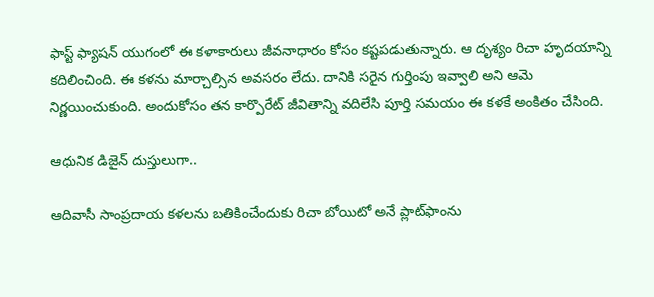ఫాస్ట్ ఫ్యాషన్ యుగంలో ఈ కళాకారులు జీవనాధారం కోసం కష్టపడుతున్నారు. ఆ దృశ్యం రిచా హృదయాన్ని కదిలించింది. ఈ కళను మార్చాల్సిన అవసరం లేదు. దానికి సరైన గుర్తింపు ఇవ్వాలి అని ఆమె నిర్ణయించుకుంది. అందుకోసం తన కార్పొరేట్ జీవితాన్ని వదిలేసి పూర్తి సమయం ఈ కళకే అంకితం చేసింది.

ఆధునిక డిజైన్ దుస్తులుగా..

ఆదివాసీ సాంప్రదాయ కళలను బతికించేందుకు రిచా బోయిటో అనే ప్లాట్‌ఫాంను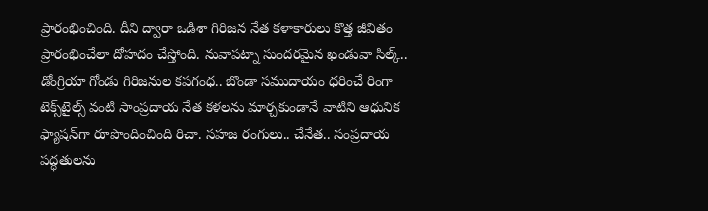ప్రారంభించింది. దీని ద్వారా ఒడిశా గిరిజన నేత కళాకారులు కొత్త జీవితం ప్రారంభించేలా దోహదం చేస్తోంది. నువాపట్నా సుందరమైన ఖండువా సిల్క్.. డోంగ్రియా గోండు గిరిజనుల కపగంధ.. బొండా సముదాయం ధరించే రింగా టెక్స్‌టైల్స్ వంటి సాంప్రదాయ నేత కళలను మార్చకుండానే వాటిని ఆధునిక ఫ్యాషన్‌గా రూపొందించింది రిచా. సహజ రంగులు.. చేనేత.. సంప్రదాయ పద్ధతులను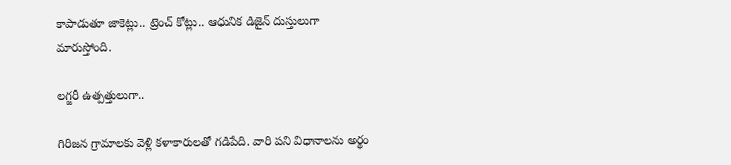కాపాడుతూ జాకెట్లు.. ట్రెంచ్ కోట్లు.. ఆధునిక డిజైన్ దుస్తులుగా మారుస్తోంది.

లగ్జరీ ఉత్పత్తులుగా..

గిరిజన గ్రామాలకు వెళ్లి కళాకారులతో గడిపేది. వారి పని విధానాలను అర్థం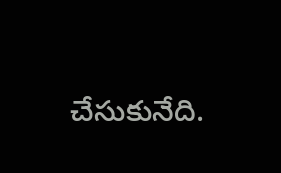చేసుకునేది.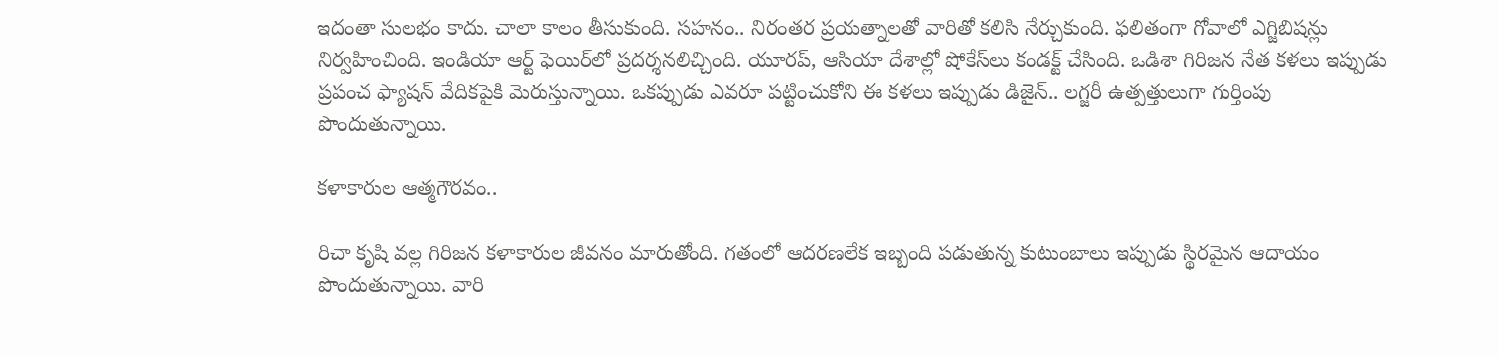ఇదంతా సులభం కాదు. చాలా కాలం తీసుకుంది. సహనం.. నిరంతర ప్రయత్నాలతో వారితో కలిసి నేర్చుకుంది. ఫలితంగా గోవాలో ఎగ్జిబిషన్లు నిర్వహించింది. ఇండియా ఆర్ట్ ఫెయిర్‌లో ప్రదర్శనలిచ్చింది. యూరప్, ఆసియా దేశాల్లో షోకేస్‌లు కండక్ట్ చేసింది. ఒడిశా గిరిజన నేత కళలు ఇప్పుడు ప్రపంచ ఫ్యాషన్ వేదికపైకి మెరుస్తున్నాయి. ఒకప్పుడు ఎవరూ పట్టించుకోని ఈ కళలు ఇప్పుడు డిజైన్.. లగ్జరీ ఉత్పత్తులుగా గుర్తింపు పొందుతున్నాయి.

కళాకారుల ఆత్మగౌరవం..

రిచా కృషి వల్ల గిరిజన కళాకారుల జీవనం మారుతోంది. గతంలో ఆదరణలేక ఇబ్బంది పడుతున్న కుటుంబాలు ఇప్పుడు స్థిరమైన ఆదాయం పొందుతున్నాయి. వారి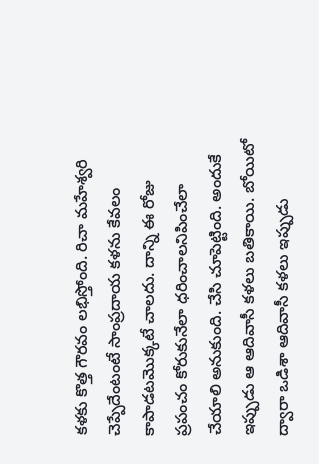కళకు కొత్త గౌరవం లభిస్తోంది. రిచా మహేశ్వరి చెప్పేదేంటంటే సాంప్రదాయ కళను కేవలం కాపాడటమొక్కటే చాలదు. దాన్ని ఈ రోజు ప్రపంచం కోరుకునేలా ధరించాలనిపించేలా చేయాలి అనుకుంది. చేసి చూపెట్టింది. అందుకే ఇప్పుడు ఆ ఆదివాసీ కళలు బతికాయి. బోయిటో ద్వారా ఒడిశా ఆదివాసీ కళలు ఇప్పుడు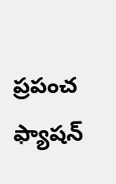ప్రపంచ ఫ్యాషన్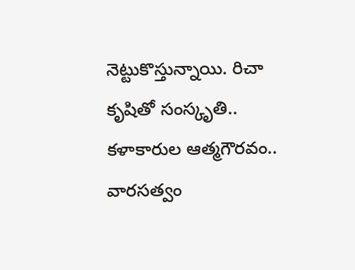నెట్టుకొస్తున్నాయి. రిచా కృషితో సంస్కృతి.. కళాకారుల ఆత్మగౌరవం.. వారసత్వం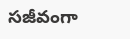సజీవంగా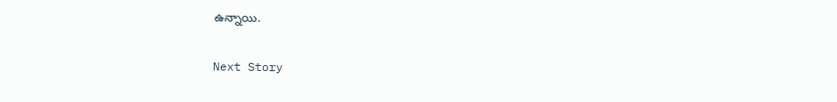ఉన్నాయి.

Next Story